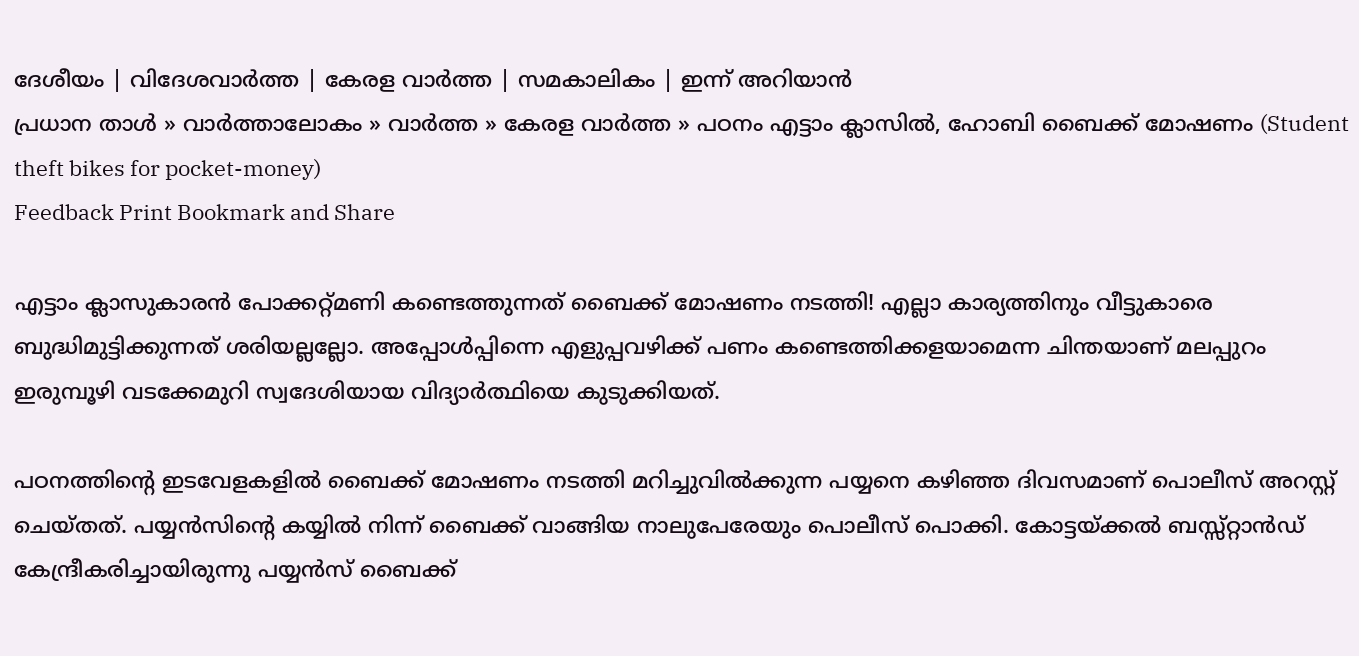ദേശീയം | വിദേശവാര്‍ത്ത | കേരള വാര്‍ത്ത | സമകാലികം | ഇന്ന് അറിയാന്‍
പ്രധാന താള്‍ » വാര്‍ത്താലോകം » വാര്‍ത്ത » കേരള വാര്‍ത്ത » പഠനം എട്ടാം ക്ലാസില്‍, ഹോബി ബൈക്ക്‌ മോഷണം (Student theft bikes for pocket-money)
Feedback Print Bookmark and Share

എട്ടാം ക്ലാസുകാരന്‍ പോക്കറ്റ്മണി കണ്ടെത്തുന്നത് ബൈക്ക് മോഷണം നടത്തി! എല്ലാ കാര്യത്തിനും വീട്ടുകാരെ ബുദ്ധിമുട്ടിക്കുന്നത് ശരിയല്ലല്ലോ. അപ്പോള്‍പ്പിന്നെ എളുപ്പവഴിക്ക് പണം കണ്ടെത്തിക്കളയാമെന്ന ചിന്തയാണ് മലപ്പുറം ഇരുമ്പൂഴി വടക്കേമുറി സ്വദേശിയായ വിദ്യാര്‍ത്ഥിയെ കുടുക്കിയത്.

പഠനത്തിന്‍റെ ഇടവേളകളില്‍ ബൈക്ക് മോഷണം നടത്തി മറിച്ചുവില്‍ക്കുന്ന പയ്യനെ കഴിഞ്ഞ ദിവസമാണ് പൊലീസ് അറസ്റ്റ് ചെയ്തത്. പയ്യന്‍സിന്‍റെ കയ്യില്‍ നിന്ന് ബൈക്ക് വാങ്ങിയ നാലുപേരേയും പൊലീസ് പൊക്കി. കോട്ടയ്ക്കല്‍ ബസ്സ്റ്റാന്‍ഡ് കേന്ദ്രീകരിച്ചായിരുന്നു പയ്യന്‍സ് ബൈക്ക്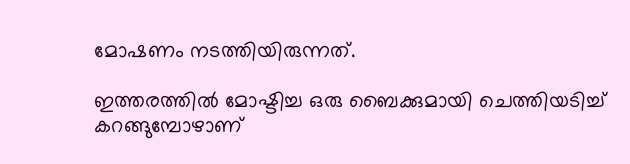മോഷണം നടത്തിയിരുന്നത്.

ഇത്തരത്തില്‍ മോഷ്ടിച്ച ഒരു ബൈക്കുമായി ചെത്തിയടിച്ച് കറങ്ങുമ്പോഴാണ്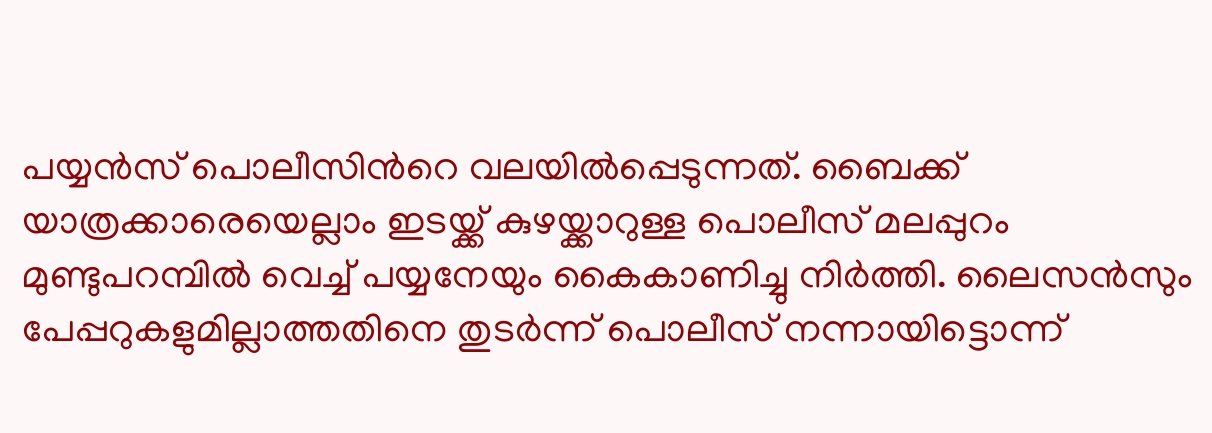പയ്യന്‍സ് പൊലീസിന്‍റെ വലയില്‍പ്പെടുന്നത്. ബൈക്ക് യാത്രക്കാരെയെല്ലാം ഇടയ്ക്ക് കുഴയ്ക്കാറുള്ള പൊലീസ് മലപ്പുറം മുണ്ടുപറമ്പില്‍ വെച്ച്‌ പയ്യനേയും കൈകാണിച്ചു നിര്‍ത്തി. ലൈസന്‍സും പേപ്പറുകളുമില്ലാത്തതിനെ തുടര്‍ന്ന് പൊലീസ് നന്നായിട്ടൊന്ന്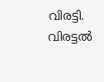വിരട്ടി. വിരട്ടല്‍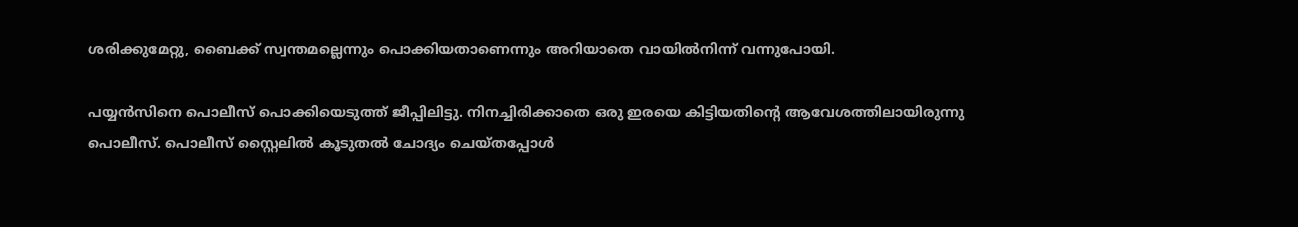ശരിക്കുമേറ്റു, ബൈക്ക് സ്വന്തമല്ലെന്നും പൊക്കിയതാണെന്നും അറിയാതെ വായില്‍നിന്ന് വന്നുപോയി.

പയ്യന്‍സിനെ പൊലീസ് പൊക്കിയെടുത്ത് ജീപ്പിലിട്ടു. നിനച്ചിരിക്കാതെ ഒരു ഇരയെ കിട്ടിയതിന്‍റെ ആവേശത്തിലായിരുന്നു പൊലീസ്. പൊലീസ് സ്റ്റൈലില്‍ കൂടുതല്‍ ചോദ്യം ചെയ്തപ്പോള്‍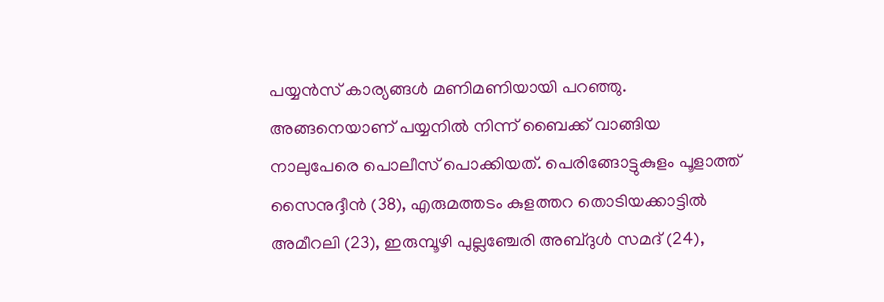പയ്യന്‍സ് കാര്യങ്ങള്‍ മണിമണിയായി പറഞ്ഞു. അങ്ങനെയാണ് പയ്യനില്‍ നിന്ന് ബൈക്ക് വാങ്ങിയ നാലുപേരെ പൊലീസ് പൊക്കിയത്. പെരിങ്ങോട്ടുകുളം പൂളാത്ത്‌ സൈനുദ്ദീന്‍ (38), എരുമത്തടം കുളത്തറ തൊടിയക്കാട്ടില്‍ അമീറലി (23), ഇരുമ്പൂഴി പുല്ലഞ്ചേരി അബ്ദുള്‍ സമദ്‌ (24),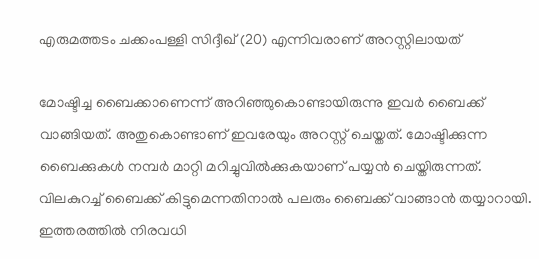എരുമത്തടം ചക്കംപള്ളി സിദ്ദീഖ്‌ (20) എന്നിവരാണ് അറസ്റ്റിലായത്

മോഷ്ടിച്ച ബൈക്കാണെന്ന് അറിഞ്ഞുകൊണ്ടായിരുന്നു ഇവര്‍ ബൈക്ക് വാങ്ങിയത്. അതുകൊണ്ടാണ് ഇവരേയും അറസ്റ്റ് ചെയ്തത്. മോഷ്ടിക്കുന്ന ബൈക്കുകള്‍ നമ്പര്‍ മാറ്റി മറിച്ചുവില്‍ക്കുകയാണ് പയ്യന്‍ ചെയ്തിരുന്നത്. വിലകുറച്ച് ബൈക്ക് കിട്ടുമെന്നതിനാല്‍ പലരും ബൈക്ക് വാ‍ങ്ങാന്‍ തയ്യാറായി. ഇത്തരത്തില്‍ നിരവധി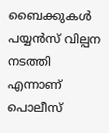ബൈക്കുകള്‍ പയ്യന്‍സ് വില്പന നടത്തി എന്നാണ് പൊലീസ്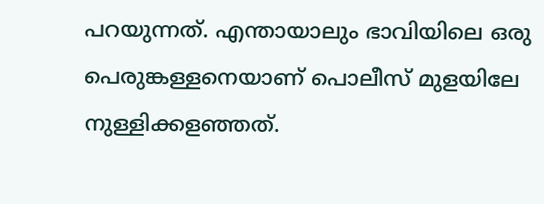പറയുന്നത്. എന്തായാലും ഭാവിയിലെ ഒരു പെരുങ്കള്ളനെയാണ് പൊലീസ് മുളയിലേ നുള്ളിക്കളഞ്ഞത്.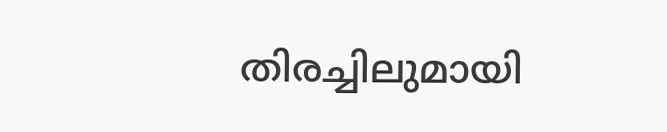തിരച്ചിലുമായി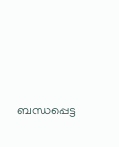ബന്ധപ്പെട്ട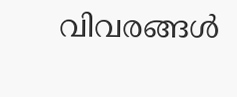വിവരങ്ങള്‍